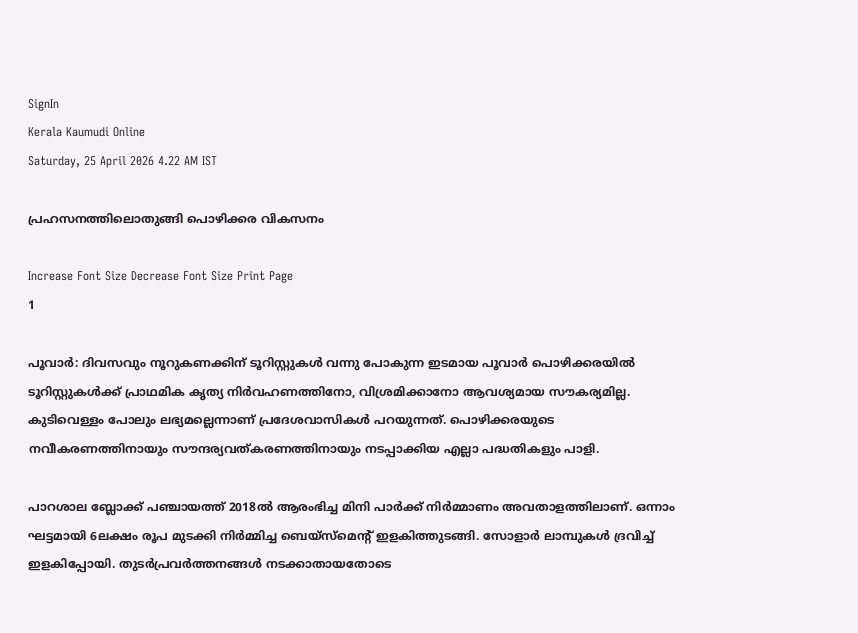SignIn
Kerala Kaumudi Online
Saturday, 25 April 2026 4.22 AM IST

പ്രഹസനത്തിലൊതുങ്ങി പൊഴിക്കര വികസനം

Increase Font Size Decrease Font Size Print Page
1

പൂവാർ: ദിവസവും നൂറുകണക്കിന് ടൂറിസ്റ്റുകൾ വന്നു പോകുന്ന ഇടമായ പൂവാർ പൊഴിക്കരയിൽ ടൂറിസ്റ്റുകൾക്ക് പ്രാഥമിക കൃത്യ നിർവഹണത്തിനോ, വിശ്രമിക്കാനോ ആവശ്യമായ സൗകര്യമില്ല. കുടിവെള്ളം പോലും ലഭ്യമല്ലെന്നാണ് പ്രദേശവാസികൾ പറയുന്നത്. പൊഴിക്കരയുടെ നവീകരണത്തിനായും സൗന്ദര്യവത്കരണത്തിനായും നടപ്പാക്കിയ എല്ലാ പദ്ധതികളും പാളി.

പാറശാല ബ്ലോക്ക് പഞ്ചായത്ത് 2018ൽ ആരംഭിച്ച മിനി പാർക്ക് നിർമ്മാണം അവതാളത്തിലാണ്. ഒന്നാം ഘട്ടമായി 6ലക്ഷം രൂപ മുടക്കി നിർമ്മിച്ച ബെയ്സ്മെന്റ് ഇളകിത്തുടങ്ങി. സോളാർ ലാമ്പുകൾ ദ്രവിച്ച് ഇളകിപ്പോയി. തുടർപ്രവർത്തനങ്ങൾ നടക്കാതായതോടെ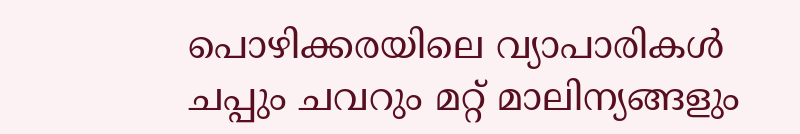പൊഴിക്കരയിലെ വ്യാപാരികൾ ചപ്പും ചവറും മറ്റ് മാലിന്യങ്ങളും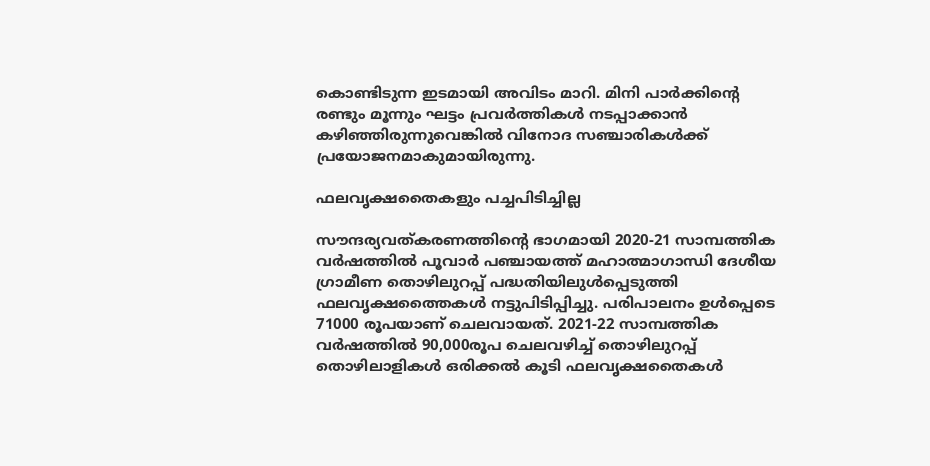കൊണ്ടിടുന്ന ഇടമായി അവിടം മാറി. മിനി പാർക്കിന്റെ രണ്ടും മൂന്നും ഘട്ടം പ്രവർത്തികൾ നടപ്പാക്കാൻ കഴിഞ്ഞിരുന്നുവെങ്കിൽ വിനോദ സഞ്ചാരികൾക്ക് പ്രയോജനമാകുമായിരുന്നു.

ഫലവൃക്ഷതൈകളും പച്ചപിടിച്ചില്ല

സൗന്ദര്യവത്കരണത്തിന്റെ ഭാഗമായി 2020-21 സാമ്പത്തിക വർഷത്തിൽ പൂവാർ പഞ്ചായത്ത് മഹാത്മാഗാന്ധി ദേശീയ ഗ്രാമീണ തൊഴിലുറപ്പ് പദ്ധതിയിലുൾപ്പെടുത്തി ഫലവൃക്ഷത്തൈകൾ നട്ടുപിടിപ്പിച്ചു. പരിപാലനം ഉൾപ്പെടെ 71000 രൂപയാണ് ചെലവായത്. 2021-22 സാമ്പത്തിക വർഷത്തിൽ 90,000രൂപ ചെലവഴിച്ച് തൊഴിലുറപ്പ് തൊഴിലാളികൾ ഒരിക്കൽ കൂടി ഫലവൃക്ഷതൈകൾ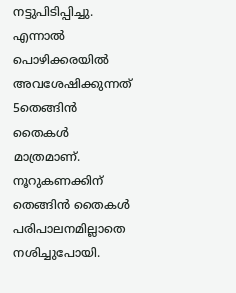നട്ടുപിടിപ്പിച്ചു. എന്നാൽ പൊഴിക്കരയിൽ അവശേഷിക്കുന്നത് 5തെങ്ങിൻ തൈകൾ മാത്രമാണ്. നൂറുകണക്കിന് തെങ്ങിൻ തൈകൾ പരിപാലനമില്ലാതെ നശിച്ചുപോയി.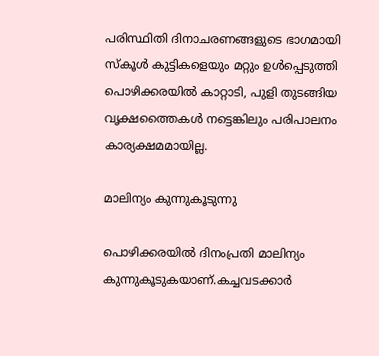പരിസ്ഥിതി ദിനാചരണങ്ങളുടെ ഭാഗമായി സ്കൂൾ കുട്ടികളെയും മറ്റും ഉൾപ്പെടുത്തി പൊഴിക്കരയിൽ കാറ്റാടി, പുളി തുടങ്ങിയ വൃക്ഷത്തൈകൾ നട്ടെങ്കിലും പരിപാലനം കാര്യക്ഷമമായില്ല.

മാലിന്യം കുന്നുകൂടുന്നു

പൊഴിക്കരയിൽ ദിനംപ്രതി മാലിന്യം കുന്നുകൂടുകയാണ്.കച്ചവടക്കാർ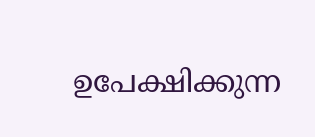ഉപേക്ഷിക്കുന്ന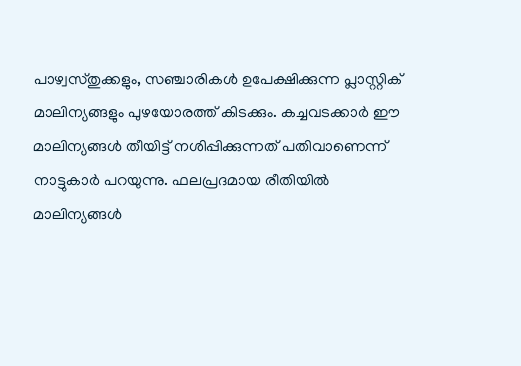പാഴ്വസ്തുക്കളും, സഞ്ചാരികൾ ഉപേക്ഷിക്കുന്ന പ്ലാസ്റ്റിക് മാലിന്യങ്ങളും പുഴയോരത്ത് കിടക്കും. കച്ചവടക്കാർ ഈ മാലിന്യങ്ങൾ തീയിട്ട് നശിപ്പിക്കുന്നത് പതിവാണെന്ന് നാട്ടുകാർ പറയുന്നു. ഫലപ്രദമായ രീതിയിൽ മാലിന്യങ്ങൾ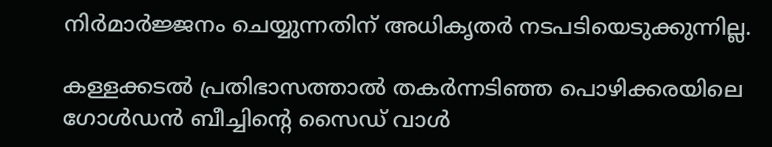നിർമാർജ്ജനം ചെയ്യുന്നതിന് അധികൃതർ നടപടിയെടുക്കുന്നില്ല.

കള്ളക്കടൽ പ്രതിഭാസത്താൽ തകർന്നടിഞ്ഞ പൊഴിക്കരയിലെ ഗോൾഡൻ ബീച്ചിന്റെ സൈഡ് വാൾ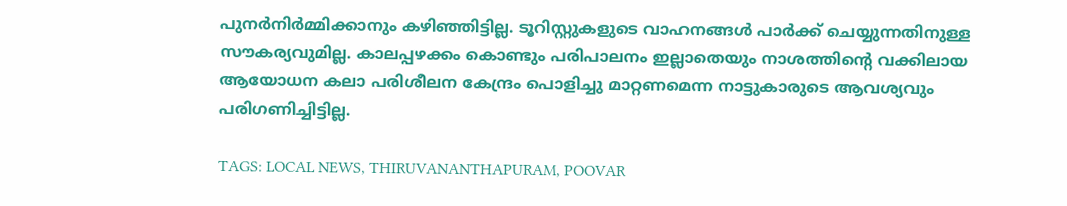പുനർനിർമ്മിക്കാനും കഴിഞ്ഞിട്ടില്ല. ടൂറിസ്റ്റുകളുടെ വാഹനങ്ങൾ പാർക്ക് ചെയ്യുന്നതിനുള്ള സൗകര്യവുമില്ല. കാലപ്പഴക്കം കൊണ്ടും പരിപാലനം ഇല്ലാതെയും നാശത്തിന്റെ വക്കിലായ ആയോധന കലാ പരിശീലന കേന്ദ്രം പൊളിച്ചു മാറ്റണമെന്ന നാട്ടുകാരുടെ ആവശ്യവും പരിഗണിച്ചിട്ടില്ല.

TAGS: LOCAL NEWS, THIRUVANANTHAPURAM, POOVAR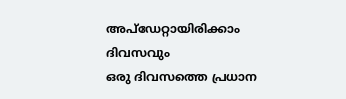അപ്ഡേറ്റായിരിക്കാം ദിവസവും
ഒരു ദിവസത്തെ പ്രധാന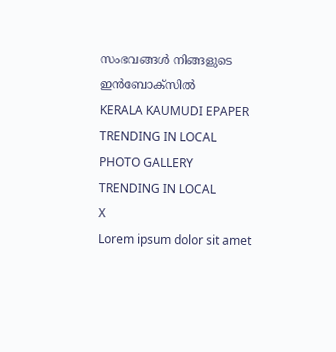സംഭവങ്ങൾ നിങ്ങളുടെ ഇൻബോക്സിൽ
KERALA KAUMUDI EPAPER
TRENDING IN LOCAL
PHOTO GALLERY
TRENDING IN LOCAL
X
Lorem ipsum dolor sit amet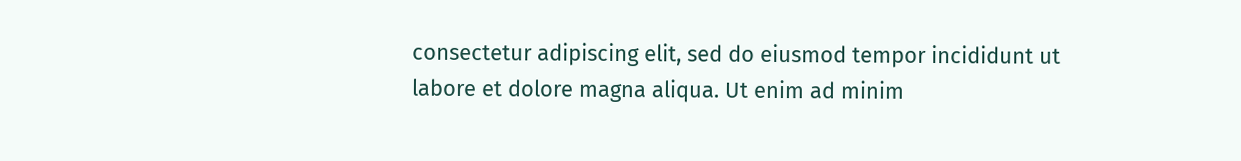consectetur adipiscing elit, sed do eiusmod tempor incididunt ut labore et dolore magna aliqua. Ut enim ad minim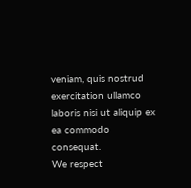veniam, quis nostrud exercitation ullamco laboris nisi ut aliquip ex ea commodo consequat.
We respect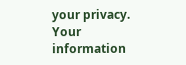your privacy. Your information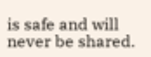is safe and will never be shared.